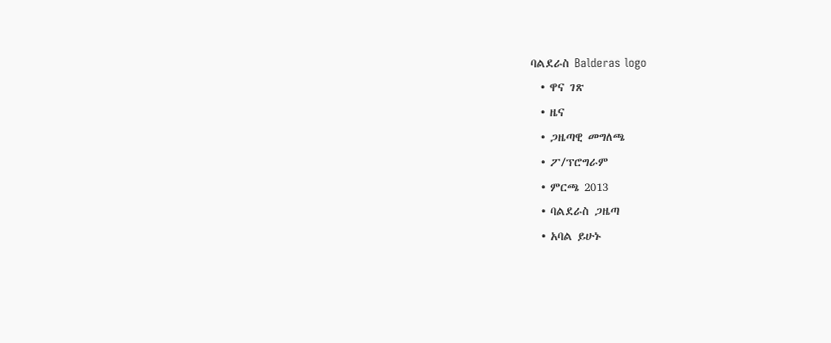ባልደራስ Balderas logo
  • ዋና ገጽ
  • ዜና
  • ጋዜጣዊ መግለጫ
  • ፖ/ፕሮግራም
  • ምርጫ 2013
  • ባልደራስ ጋዜጣ
  • አባል ይሁኑ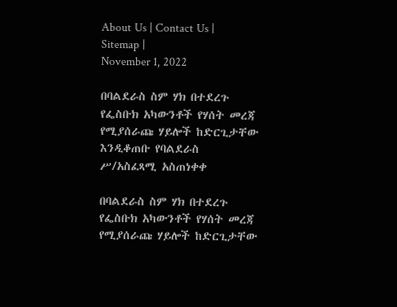About Us | Contact Us | Sitemap |
November 1, 2022

በባልደራስ ስም ሃክ በተደረጉ የፌስቡክ አካውንቶች የሃሰት መረጃ የሚያሰራጩ ሃይሎች ከድርጊታቸው እንዲቆጠቡ የባልደራስ ሥ/አስፈጻሚ አስጠነቀቀ

በባልደራስ ስም ሃክ በተደረጉ የፌስቡክ አካውንቶች የሃሰት መረጃ የሚያሰራጩ ሃይሎች ከድርጊታቸው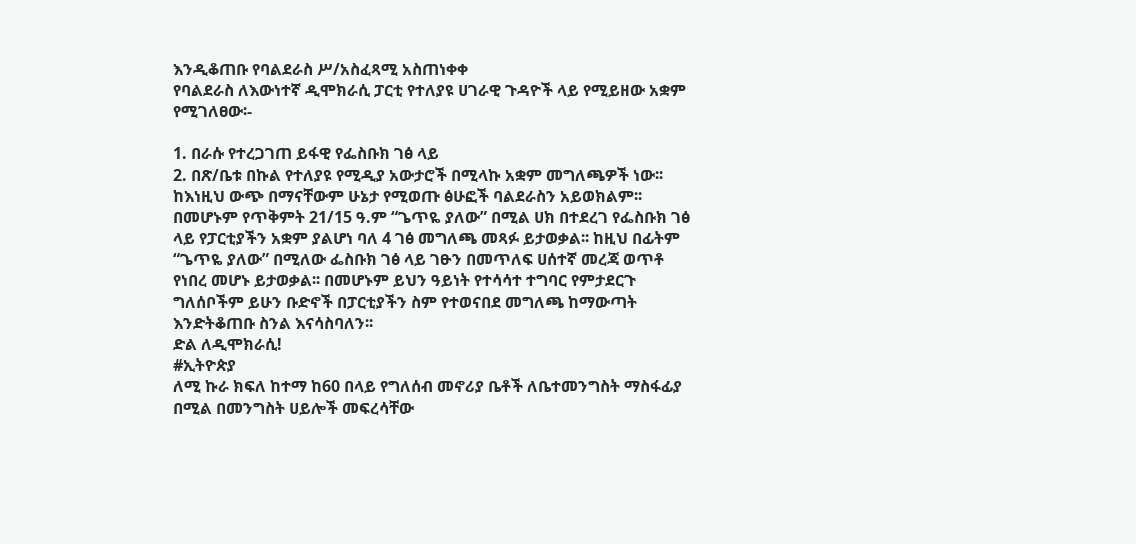እንዲቆጠቡ የባልደራስ ሥ/አስፈጻሚ አስጠነቀቀ
የባልደራስ ለእውነተኛ ዲሞክራሲ ፓርቲ የተለያዩ ሀገራዊ ጉዳዮች ላይ የሚይዘው አቋም የሚገለፀው፡-

1. በራሱ የተረጋገጠ ይፋዊ የፌስቡክ ገፅ ላይ
2. በጽ/ቤቱ በኩል የተለያዩ የሚዲያ አውታሮች በሚላኩ አቋም መግለጫዎች ነው፡፡
ከእነዚህ ውጭ በማናቸውም ሁኔታ የሚወጡ ፅሁፎች ባልደራስን አይወክልም፡፡ በመሆኑም የጥቅምት 21/15 ዓ.ም “ጌጥዬ ያለው” በሚል ሀክ በተደረገ የፌስቡክ ገፅ ላይ የፓርቲያችን አቋም ያልሆነ ባለ 4 ገፅ መግለጫ መጻፉ ይታወቃል፡፡ ከዚህ በፊትም “ጌጥዬ ያለው” በሚለው ፌስቡክ ገፅ ላይ ገፁን በመጥለፍ ሀሰተኛ መረጃ ወጥቶ የነበረ መሆኑ ይታወቃል፡፡ በመሆኑም ይህን ዓይነት የተሳሳተ ተግባር የምታደርጉ ግለሰቦችም ይሁን ቡድኖች በፓርቲያችን ስም የተወናበደ መግለጫ ከማውጣት እንድትቆጠቡ ስንል እናሳስባለን፡፡
ድል ለዲሞክራሲ!
#ኢትዮጵያ
ለሚ ኩራ ክፍለ ከተማ ከ60 በላይ የግለሰብ መኖሪያ ቤቶች ለቤተመንግስት ማስፋፊያ በሚል በመንግስት ሀይሎች መፍረሳቸው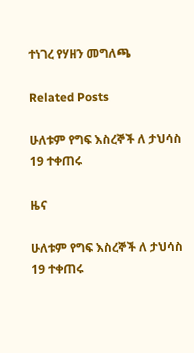ተነገረ የሃዘን መግለጫ

Related Posts

ሁለቱም የግፍ እስረኞች ለ ታህሳስ 19 ተቀጠሩ

ዜና

ሁለቱም የግፍ እስረኞች ለ ታህሳስ 19 ተቀጠሩ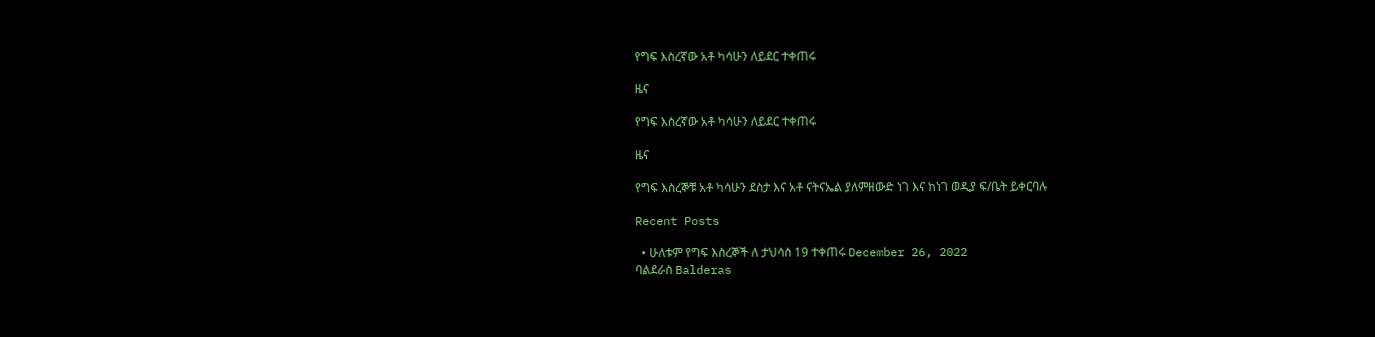የግፍ እስረኛው አቶ ካሳሁን ለይደር ተቀጠሩ

ዜና

የግፍ እስረኛው አቶ ካሳሁን ለይደር ተቀጠሩ

ዜና

የግፍ እስረኞቹ አቶ ካሳሁን ደስታ እና አቶ ናትናኤል ያለምዘውድ ነገ እና ከነገ ወዲያ ፍ/ቤት ይቀርባሉ

Recent Posts

  • ሁለቱም የግፍ እስረኞች ለ ታህሳስ 19 ተቀጠሩ December 26, 2022
ባልደራስ Balderas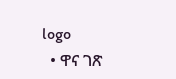logo
  • ዋና ገጽ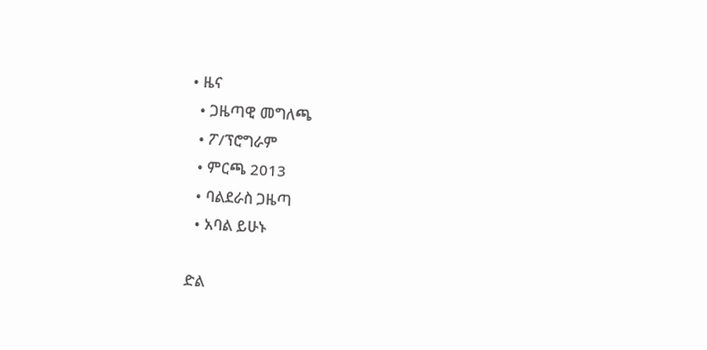• ዜና
  • ጋዜጣዊ መግለጫ
  • ፖ/ፕሮግራም
  • ምርጫ 2013
  • ባልደራስ ጋዜጣ
  • አባል ይሁኑ

ድል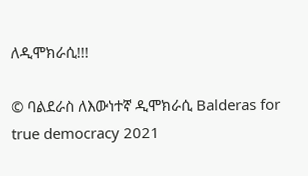ለዲሞክራሲ!!!

© ባልደራስ ለእውነተኛ ዲሞክራሲ Balderas for true democracy 2021